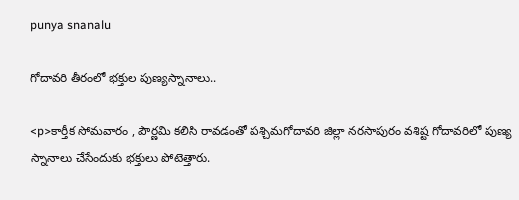punya snanalu

గోదావరి తీరంలో భక్తుల పుణ్యస్నానాలు..

<p>కార్తీక సోమవారం , పౌర్ణమి కలిసి రావడంతో పశ్చిమగోదావరి జిల్లా నరసాపురం వశిష్ట గోదావరిలో పుణ్య స్నానాలు చేసేందుకు భక్తులు పోటెత్తారు.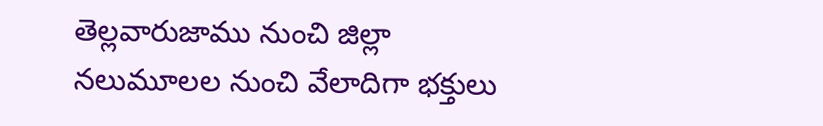తెల్లవారుజాము నుంచి జిల్లా నలుమూలల నుంచి వేలాదిగా భక్తులు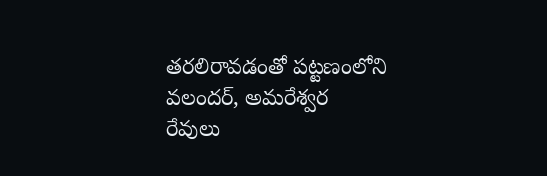తరలిరావడంతో పట్టణంలోని వలందర్, అమరేశ్వర రేవులు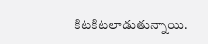కిటకిటలాడుతున్నాయి.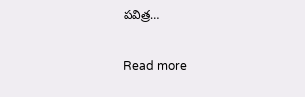పవిత్ర…

Read more